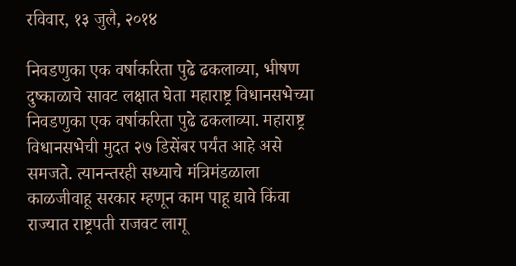रविवार, १३ जुलै, २०१४

निवडणुका एक वर्षाकरिता पुढे ढकलाव्या, भीषण दुष्काळाचे सावट लक्षात घेता महाराष्ट्र विधानसभेच्या निवडणुका एक वर्षाकरिता पुढे ढकलाव्या. महाराष्ट्र विधानसभेची मुदत २७ डिसेंबर पर्यंत आहे असे समजते. त्यानन्तरही सध्याचे मंत्रिमंडळाला काळजीवाहू सरकार म्हणून काम पाहू द्यावे किंवा राज्यात राष्ट्रपती राजवट लागू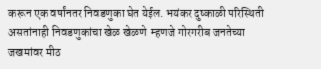करून एक वर्षांनतर निवडणुका घेत येईल. भयंकर दुष्काळी परिस्थिती असतांनाही निवडणुकांचा खेळ खेळणे  म्हणजे गोरगरीब जनतेच्या जखमांवर मीठ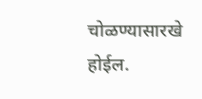चोळण्यासारखे होईल.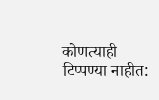कोणत्याही टिप्पण्‍या नाहीत: